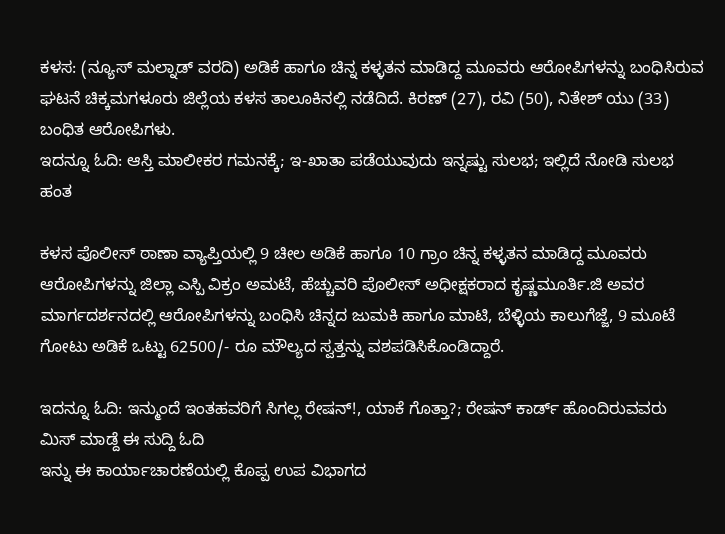ಕಳಸ: (ನ್ಯೂಸ್ ಮಲ್ನಾಡ್ ವರದಿ) ಅಡಿಕೆ ಹಾಗೂ ಚಿನ್ನ ಕಳ್ಳತನ ಮಾಡಿದ್ದ ಮೂವರು ಆರೋಪಿಗಳನ್ನು ಬಂಧಿಸಿರುವ ಘಟನೆ ಚಿಕ್ಕಮಗಳೂರು ಜಿಲ್ಲೆಯ ಕಳಸ ತಾಲೂಕಿನಲ್ಲಿ ನಡೆದಿದೆ. ಕಿರಣ್ (27), ರವಿ (50), ನಿತೇಶ್ ಯು (33) ಬಂಧಿತ ಆರೋಪಿಗಳು.
ಇದನ್ನೂ ಓದಿ: ಆಸ್ತಿ ಮಾಲೀಕರ ಗಮನಕ್ಕೆ; ಇ-ಖಾತಾ ಪಡೆಯುವುದು ಇನ್ನಷ್ಟು ಸುಲಭ; ಇಲ್ಲಿದೆ ನೋಡಿ ಸುಲಭ ಹಂತ

ಕಳಸ ಪೊಲೀಸ್ ಠಾಣಾ ವ್ಯಾಪ್ತಿಯಲ್ಲಿ 9 ಚೀಲ ಅಡಿಕೆ ಹಾಗೂ 10 ಗ್ರಾಂ ಚಿನ್ನ ಕಳ್ಳತನ ಮಾಡಿದ್ದ ಮೂವರು ಆರೋಪಿಗಳನ್ನು ಜಿಲ್ಲಾ ಎಸ್ಪಿ ವಿಕ್ರಂ ಅಮಟೆ, ಹೆಚ್ಚುವರಿ ಪೊಲೀಸ್ ಅಧೀಕ್ಷಕರಾದ ಕೃಷ್ಣಮೂರ್ತಿ.ಜಿ ಅವರ ಮಾರ್ಗದರ್ಶನದಲ್ಲಿ ಆರೋಪಿಗಳನ್ನು ಬಂಧಿಸಿ ಚಿನ್ನದ ಜುಮಕಿ ಹಾಗೂ ಮಾಟಿ, ಬೆಳ್ಳಿಯ ಕಾಲುಗೆಜ್ಜೆ, 9 ಮೂಟೆ ಗೋಟು ಅಡಿಕೆ ಒಟ್ಟು 62500/- ರೂ ಮೌಲ್ಯದ ಸ್ವತ್ತನ್ನು ವಶಪಡಿಸಿಕೊಂಡಿದ್ದಾರೆ.

ಇದನ್ನೂ ಓದಿ: ಇನ್ಮುಂದೆ ಇಂತಹವರಿಗೆ ಸಿಗಲ್ಲ ರೇಷನ್!, ಯಾಕೆ ಗೊತ್ತಾ?; ರೇಷನ್ ಕಾರ್ಡ್ ಹೊಂದಿರುವವರು ಮಿಸ್ ಮಾಡ್ದೆ ಈ ಸುದ್ದಿ ಓದಿ
ಇನ್ನು ಈ ಕಾರ್ಯಾಚಾರಣೆಯಲ್ಲಿ ಕೊಪ್ಪ ಉಪ ವಿಭಾಗದ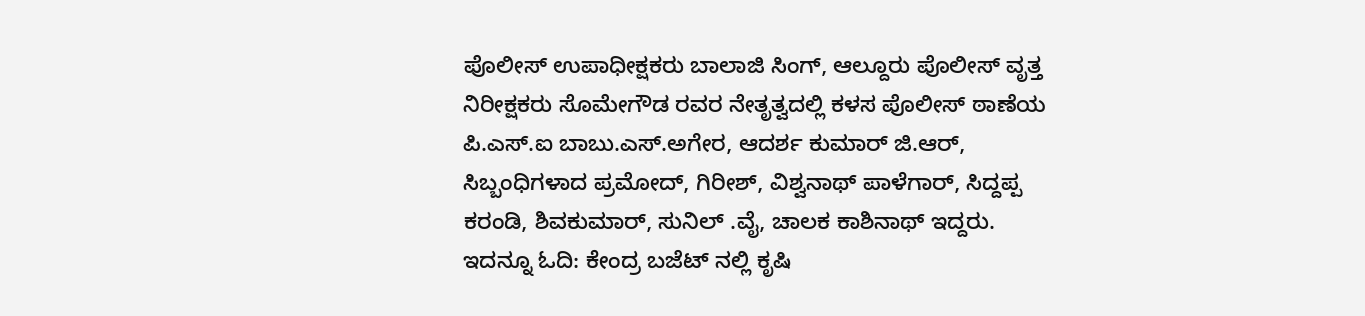ಪೊಲೀಸ್ ಉಪಾಧೀಕ್ಷಕರು ಬಾಲಾಜಿ ಸಿಂಗ್, ಆಲ್ದೂರು ಪೊಲೀಸ್ ವೃತ್ತ ನಿರೀಕ್ಷಕರು ಸೊಮೇಗೌಡ ರವರ ನೇತೃತ್ವದಲ್ಲಿ ಕಳಸ ಪೊಲೀಸ್ ಠಾಣೆಯ ಪಿ.ಎಸ್.ಐ ಬಾಬು.ಎಸ್.ಅಗೇರ, ಆದರ್ಶ ಕುಮಾರ್ ಜಿ.ಆರ್, ಸಿಬ್ಬಂಧಿಗಳಾದ ಪ್ರಮೋದ್, ಗಿರೀಶ್, ವಿಶ್ವನಾಥ್ ಪಾಳೆಗಾರ್, ಸಿದ್ದಪ್ಪ ಕರಂಡಿ, ಶಿವಕುಮಾರ್, ಸುನಿಲ್ .ವೈ, ಚಾಲಕ ಕಾಶಿನಾಥ್ ಇದ್ದರು.
ಇದನ್ನೂ ಓದಿ: ಕೇಂದ್ರ ಬಜೆಟ್ ನಲ್ಲಿ ಕೃಷಿ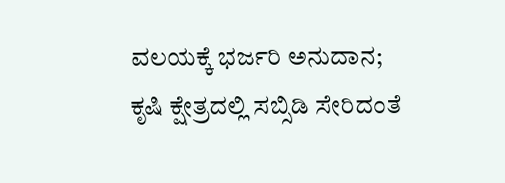ವಲಯಕ್ಕೆ ಭರ್ಜರಿ ಅನುದಾನ; ಕೃಷಿ ಕ್ಷೇತ್ರದಲ್ಲಿ ಸಬ್ಸಿಡಿ ಸೇರಿದಂತೆ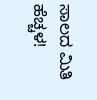ಸಾಲದ ಮಿತಿ ಹೆಚ್ಚಳ!